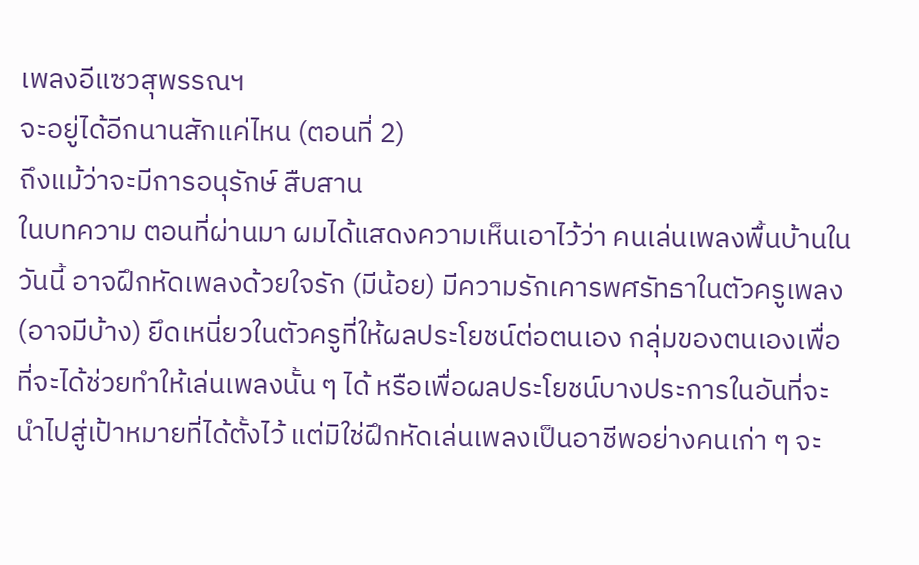เพลงอีแซวสุพรรณฯ
จะอยู่ได้อีกนานสักแค่ไหน (ตอนที่ 2)
ถึงแม้ว่าจะมีการอนุรักษ์ สืบสาน
ในบทความ ตอนที่ผ่านมา ผมได้แสดงความเห็นเอาไว้ว่า คนเล่นเพลงพื้นบ้านในวันนี้ อาจฝึกหัดเพลงด้วยใจรัก (มีน้อย) มีความรักเคารพศรัทธาในตัวครูเพลง (อาจมีบ้าง) ยึดเหนี่ยวในตัวครูที่ให้ผลประโยชน์ต่อตนเอง กลุ่มของตนเองเพื่อที่จะได้ช่วยทำให้เล่นเพลงนั้น ๆ ได้ หรือเพื่อผลประโยชน์บางประการในอันที่จะนำไปสู่เป้าหมายที่ได้ตั้งไว้ แต่มิใช่ฝึกหัดเล่นเพลงเป็นอาชีพอย่างคนเก่า ๆ จะ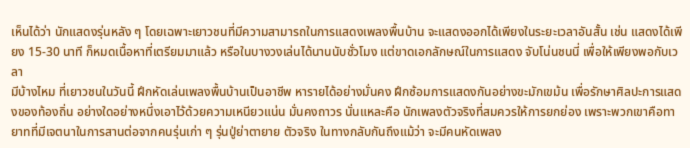เห็นได้ว่า นักแสดงรุ่นหลัง ๆ โดยเฉพาะเยาวชนที่มีความสามารถในการแสดงเพลงพื้นบ้าน จะแสดงออกได้เพียงในระยะเวลาอันสั้น เช่น แสดงได้เพียง 15-30 นาที ก็หมดเนื้อหาที่เตรียมมาแล้ว หรือในบางวงเล่นได้นานนับชั่วโมง แต่ขาดเอกลักษณ์ในการแสดง จับโน่นชนนี่ เพื่อให้เพียงพอกับเวลา
มีบ้างไหม ที่เยาวชนในวันนี้ ฝึกหัดเล่นเพลงพื้นบ้านเป็นอาชีพ หารายได้อย่างมั่นคง ฝึกซ้อมการแสดงกันอย่างขะมักเขม้น เพื่อรักษาศิลปะการแสดงของท้องถิ่น อย่างใดอย่างหนึ่งเอาไว้ด้วยความเหนียวแน่น มั่นคงถาวร นั่นแหละคือ นักเพลงตัวจริงที่สมควรให้การยกย่อง เพราะพวกเขาคือทายาทที่มีเจตนาในการสานต่อจากคนรุ่นเก่า ๆ รุ่นปู่ย่าตายาย ตัวจริง ในทางกลับกันถึงแม้ว่า จะมีคนหัดเพลง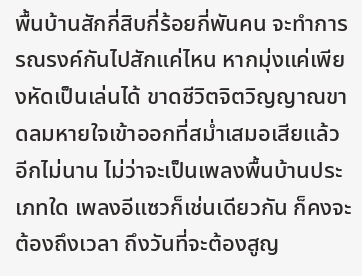พื้นบ้านสักกี่สิบกี่ร้อยกี่พันคน จะทำการรณรงค์กันไปสักแค่ไหน หากมุ่งแค่เพียงหัดเป็นเล่นได้ ขาดชีวิตจิตวิญญาณขาดลมหายใจเข้าออกที่สม่ำเสมอเสียแล้ว อีกไม่นาน ไม่ว่าจะเป็นเพลงพื้นบ้านประเภทใด เพลงอีแซวก็เช่นเดียวกัน ก็คงจะต้องถึงเวลา ถึงวันที่จะต้องสูญ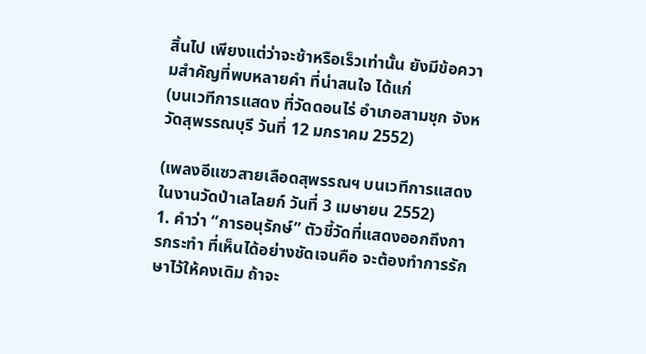สิ้นไป เพียงแต่ว่าจะช้าหรือเร็วเท่านั้น ยังมีข้อความสำคัญที่พบหลายคำ ที่น่าสนใจ ได้แก่
(บนเวทีการแสดง ที่วัดดอนไร่ อำเภอสามชุก จังหวัดสุพรรณบุรี วันที่ 12 มกราคม 2552)

(เพลงอีแซวสายเลือดสุพรรณฯ บนเวทีการแสดงในงานวัดป่าเลไลยก์ วันที่ 3 เมษายน 2552)
1. คำว่า “การอนุรักษ์” ตัวชี้วัดที่แสดงออกถึงการกระทำ ที่เห็นได้อย่างชัดเจนคือ จะต้องทำการรักษาไว้ให้คงเดิม ถ้าจะ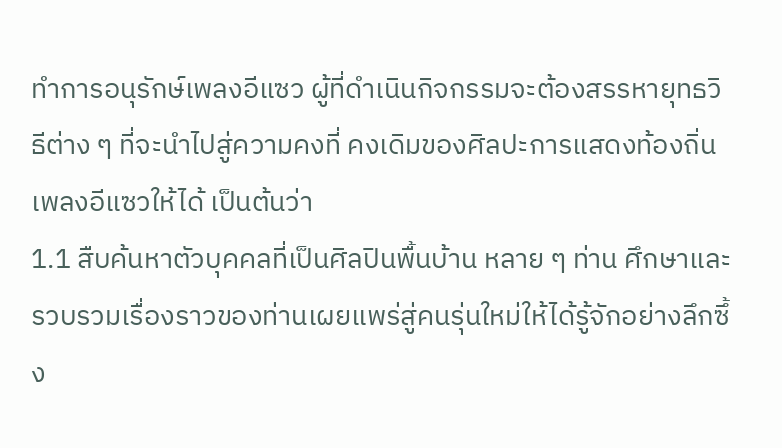ทำการอนุรักษ์เพลงอีแซว ผู้ที่ดำเนินกิจกรรมจะต้องสรรหายุทธวิธีต่าง ๆ ที่จะนำไปสู่ความคงที่ คงเดิมของศิลปะการแสดงท้องถิ่นเพลงอีแซวให้ได้ เป็นต้นว่า
1.1 สืบค้นหาตัวบุคคลที่เป็นศิลปินพื้นบ้าน หลาย ๆ ท่าน ศึกษาและรวบรวมเรื่องราวของท่านเผยแพร่สู่คนรุ่นใหม่ให้ได้รู้จักอย่างลึกซึ้ง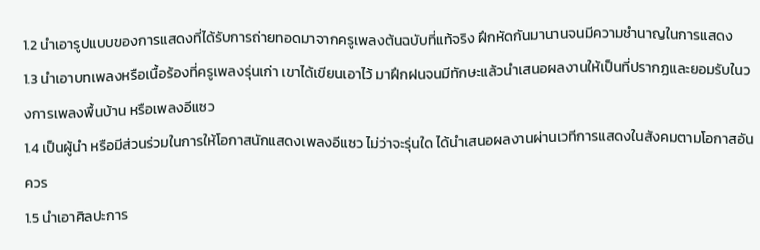1.2 นำเอารูปแบบของการแสดงที่ได้รับการถ่ายทอดมาจากครูเพลงต้นฉบับที่แท้จริง ฝึกหัดกันมานานจนมีความชำนาญในการแสดง
1.3 นำเอาบทเพลงหรือเนื้อร้องที่ครูเพลงรุ่นเก่า เขาได้เขียนเอาไว้ มาฝึกฝนจนมีทักษะแล้วนำเสนอผลงานให้เป็นที่ปรากฏและยอมรับในวงการเพลงพื้นบ้าน หรือเพลงอีแซว
1.4 เป็นผู้นำ หรือมีส่วนร่วมในการให้โอกาสนักแสดงเพลงอีแซว ไม่ว่าจะรุ่นใด ได้นำเสนอผลงานผ่านเวทีการแสดงในสังคมตามโอกาสอันควร
1.5 นำเอาศิลปะการ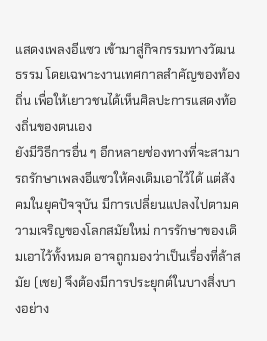แสดงเพลงอีแซว เข้ามาสู่กิจกรรมทางวัฒนธรรม โดยเฉพาะงานเทศกาลสำคัญของท้องถิ่น เพื่อให้เยาวชนได้เห็นศิลปะการแสดงท้องถิ่นของตนเอง
ยังมีวิธีการอื่น ๆ อีกหลายช่องทางที่จะสามารถรักษาเพลงอีแซวให้คงเดิมเอาไว้ได้ แต่สังคมในยุคปัจจุบัน มีการเปลี่ยนแปลงไปตามความเจริญของโลกสมัยใหม่ การรักษาของเดิมเอาไว้ทั้งหมด อาจถูกมองว่าเป็นเรื่องที่ล้าสมัย (เชย) จึงต้องมีการประยุกต์ในบางสิ่งบางอย่าง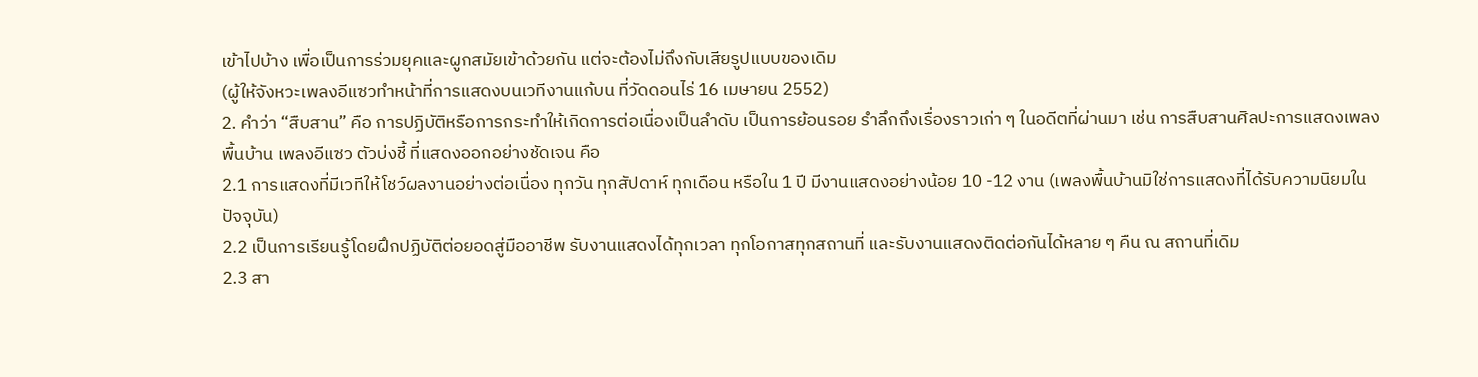เข้าไปบ้าง เพื่อเป็นการร่วมยุคและผูกสมัยเข้าด้วยกัน แต่จะต้องไม่ถึงกับเสียรูปแบบของเดิม
(ผู้ให้จังหวะเพลงอีแซวทำหน้าที่การแสดงบนเวทีงานแก้บน ที่วัดดอนไร่ 16 เมษายน 2552)
2. คำว่า “สืบสาน” คือ การปฏิบัติหรือการกระทำให้เกิดการต่อเนื่องเป็นลำดับ เป็นการย้อนรอย รำลึกถึงเรื่องราวเก่า ๆ ในอดีตที่ผ่านมา เช่น การสืบสานศิลปะการแสดงเพลงพื้นบ้าน เพลงอีแซว ตัวบ่งชี้ ที่แสดงออกอย่างชัดเจน คือ
2.1 การแสดงที่มีเวทีให้โชว์ผลงานอย่างต่อเนื่อง ทุกวัน ทุกสัปดาห์ ทุกเดือน หรือใน 1 ปี มีงานแสดงอย่างน้อย 10 -12 งาน (เพลงพื้นบ้านมิใช่การแสดงที่ได้รับความนิยมในปัจจุบัน)
2.2 เป็นการเรียนรู้โดยฝึกปฏิบัติต่อยอดสู่มืออาชีพ รับงานแสดงได้ทุกเวลา ทุกโอกาสทุกสถานที่ และรับงานแสดงติดต่อกันได้หลาย ๆ คืน ณ สถานที่เดิม
2.3 สา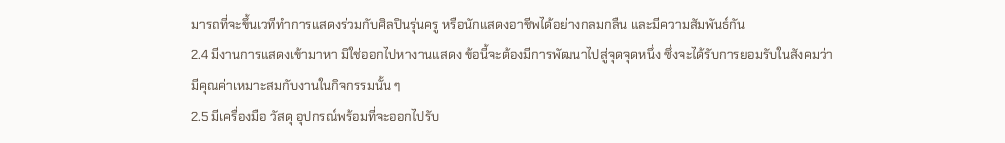มารถที่จะขึ้นเวทีทำการแสดงร่วมกับศิลปินรุ่นครู หรือนักแสดงอาชีพได้อย่างกลมกลืน และมีความสัมพันธ์กัน
2.4 มีงานการแสดงเข้ามาหา มิใช่ออกไปหางานแสดง ข้อนี้จะต้องมีการพัฒนาไปสู่จุดจุดหนึ่ง ซึ่งจะได้รับการยอมรับในสังคมว่า มีคุณค่าเหมาะสมกับงานในกิจกรรมนั้น ๆ
2.5 มีเครื่องมือ วัสดุ อุปกรณ์พร้อมที่จะออกไปรับ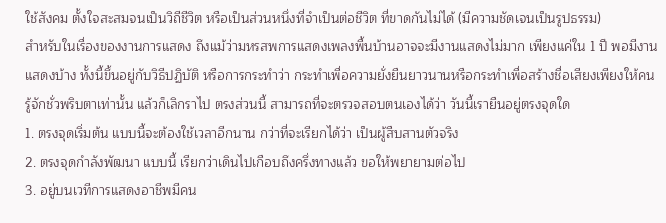ใช้สังคม ตั้งใจสะสมจนเป็นวิถีชีวิต หรือเป็นส่วนหนึ่งที่จำเป็นต่อชีวิต ที่ขาดกันไม่ได้ (มีความชัดเจนเป็นรูปธรรม)
สำหรับในเรื่องของงานการแสดง ถึงแม้ว่ามหรสพการแสดงเพลงพื้นบ้านอาจจะมีงานแสดงไม่มาก เพียงแค่ใน 1 ปี พอมีงานแสดงบ้าง ทั้งนี้ขึ้นอยู่กับวิธีปฏิบัติ หรือการกระทำว่า กระทำเพื่อความยั่งยืนยาวนานหรือกระทำเพื่อสร้างชื่อเสียงเพียงให้คนรู้จักชั่วพริบตาเท่านั้น แล้วก็เลิกราไป ตรงส่วนนี้ สามารถที่จะตรวจสอบตนเองได้ว่า วันนี้เรายืนอยู่ตรงจุดใด
1. ตรงจุดเริ่มต้น แบบนี้จะต้องใช้เวลาอีกนาน กว่าที่จะเรียกได้ว่า เป็นผู้สืบสานตัวจริง
2. ตรงจุดกำลังพัฒนา แบบนี้ เรียกว่าเดินไปเกือบถึงครึ่งทางแล้ว ขอให้พยายามต่อไป
3. อยู่บนเวทีการแสดงอาชีพมีคน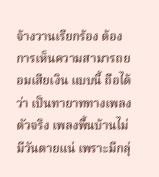จ้างวานเรียกร้อง ต้องการเห็นความสามารถยอมเสียเงิน แบบนี้ ถือได้ว่า เป็นทายาททางเพลงตัวจริง เพลงพื้นบ้านไม่มีวันตายแน่ เพราะมีกลุ่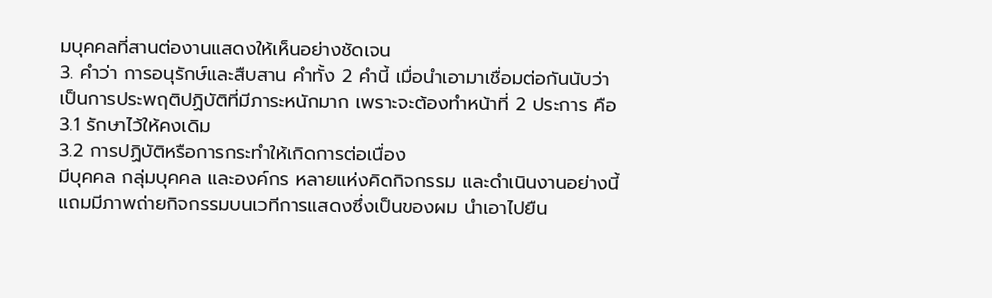มบุคคลที่สานต่องานแสดงให้เห็นอย่างชัดเจน
3. คำว่า การอนุรักษ์และสืบสาน คำทั้ง 2 คำนี้ เมื่อนำเอามาเชื่อมต่อกันนับว่า เป็นการประพฤติปฏิบัติที่มีภาระหนักมาก เพราะจะต้องทำหน้าที่ 2 ประการ คือ
3.1 รักษาไว้ให้คงเดิม
3.2 การปฏิบัติหรือการกระทำให้เกิดการต่อเนื่อง
มีบุคคล กลุ่มบุคคล และองค์กร หลายแห่งคิดกิจกรรม และดำเนินงานอย่างนี้ แถมมีภาพถ่ายกิจกรรมบนเวทีการแสดงซึ่งเป็นของผม นำเอาไปยืน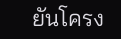ยันโครง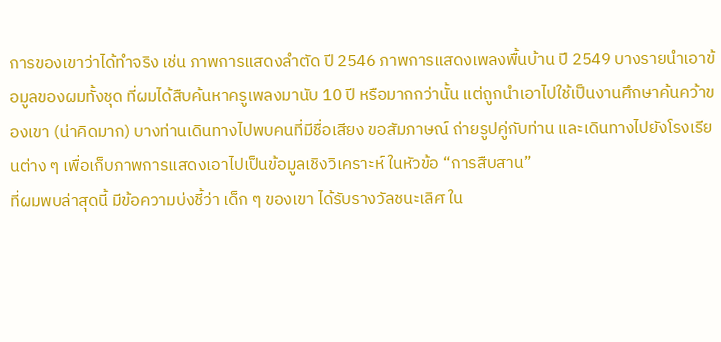การของเขาว่าได้ทำจริง เช่น ภาพการแสดงลำตัด ปี 2546 ภาพการแสดงเพลงพื้นบ้าน ปี 2549 บางรายนำเอาข้อมูลของผมทั้งชุด ที่ผมได้สืบค้นหาครูเพลงมานับ 10 ปี หรือมากกว่านั้น แต่ถูกนำเอาไปใช้เป็นงานศึกษาค้นคว้าของเขา (น่าคิดมาก) บางท่านเดินทางไปพบคนที่มีชื่อเสียง ขอสัมภาษณ์ ถ่ายรูปคู่กับท่าน และเดินทางไปยังโรงเรียนต่าง ๆ เพื่อเก็บภาพการแสดงเอาไปเป็นข้อมูลเชิงวิเคราะห์ ในหัวข้อ “การสืบสาน”
ที่ผมพบล่าสุดนี้ มีข้อความบ่งชี้ว่า เด็ก ๆ ของเขา ได้รับรางวัลชนะเลิศ ใน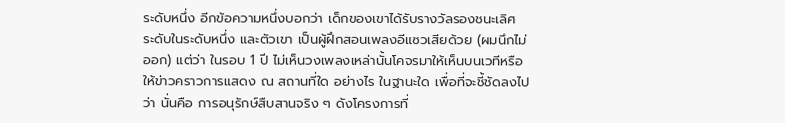ระดับหนึ่ง อีกข้อความหนึ่งบอกว่า เด็กของเขาได้รับรางวัลรองชนะเลิศ ระดับในระดับหนึ่ง และตัวเขา เป็นผู้ฝึกสอนเพลงอีแซวเสียด้วย (ผมนึกไม่ออก) แต่ว่า ในรอบ 1 ปี ไม่เห็นวงเพลงเหล่านั้นโคจรมาให้เห็นบนเวทีหรือให้ข่าวคราวการแสดง ณ สถานที่ใด อย่างไร ในฐานะใด เพื่อที่จะชี้ชัดลงไปว่า นั่นคือ การอนุรักษ์สืบสานจริง ๆ ดังโครงการที่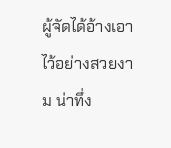ผู้จัดได้อ้างเอาไว้อย่างสวยงาม น่าทึ่ง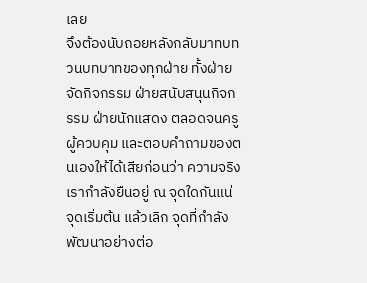เลย
จึงต้องนับถอยหลังกลับมาทบทวนบทบาทของทุกฝ่าย ทั้งฝ่ายจัดกิจกรรม ฝ่ายสนับสนุนกิจกรรม ฝ่ายนักแสดง ตลอดจนครูผู้ควบคุม และตอบคำถามของตนเองให้ได้เสียก่อนว่า ความจริง เรากำลังยืนอยู่ ณ จุดใดกันแน่ จุดเริ่มต้น แล้วเลิก จุดที่กำลังพัฒนาอย่างต่อ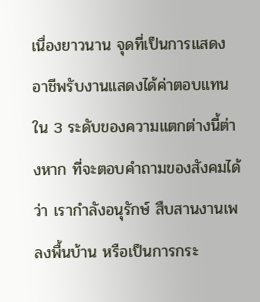เนื่องยาวนาน จุดที่เป็นการแสดงอาชีพรับงานแสดงได้ค่าตอบแทน ใน 3 ระดับของความแตกต่างนี้ต่างหาก ที่จะตอบคำถามของสังคมได้ว่า เรากำลังอนุรักษ์ สืบสานงานเพลงพื้นบ้าน หรือเป็นการกระ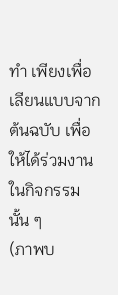ทำ เพียงเพื่อเลียนแบบจากต้นฉบับ เพื่อให้ได้ร่วมงานในกิจกรรมนั้น ๆ
(ภาพบ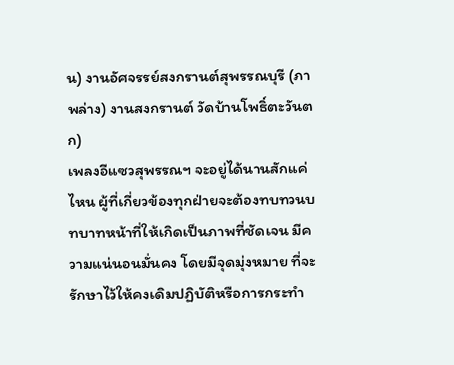น) งานอัศจรรย์สงกรานต์สุพรรณบุรี (ภาพล่าง) งานสงกรานต์ วัดบ้านโพธิ์ตะวันตก)
เพลงอีแซวสุพรรณฯ จะอยู่ได้นานสักแค่ไหน ผู้ที่เกี่ยวข้องทุกฝ่ายจะต้องทบทวนบทบาทหน้าที่ให้เกิดเป็นภาพที่ชัดเจน มีความแน่นอนมั่นคง โดยมีจุดมุ่งหมาย ที่จะรักษาไว้ให้คงเดิมปฏิบัติหรือการกระทำ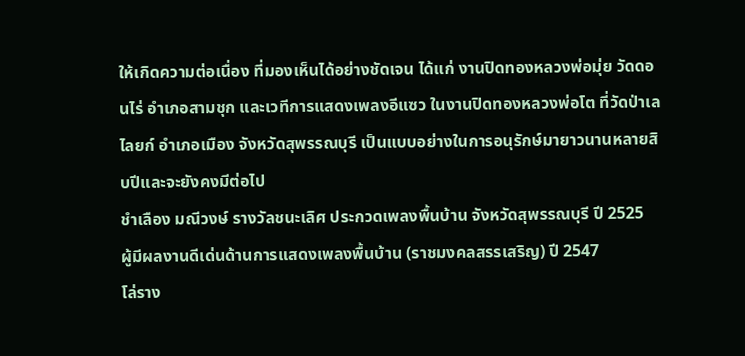ให้เกิดความต่อเนื่อง ที่มองเห็นได้อย่างชัดเจน ได้แก่ งานปิดทองหลวงพ่อมุ่ย วัดดอนไร่ อำเภอสามชุก และเวทีการแสดงเพลงอีแซว ในงานปิดทองหลวงพ่อโต ที่วัดป่าเลไลยก์ อำเภอเมือง จังหวัดสุพรรณบุรี เป็นแบบอย่างในการอนุรักษ์มายาวนานหลายสิบปีและจะยังคงมีต่อไป
ชำเลือง มณีวงษ์ รางวัลชนะเลิศ ประกวดเพลงพื้นบ้าน จังหวัดสุพรรณบุรี ปี 2525
ผู้มีผลงานดีเด่นด้านการแสดงเพลงพื้นบ้าน (ราชมงคลสรรเสริญ) ปี 2547
โล่ราง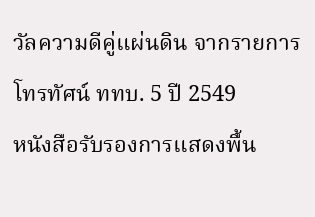วัลความดีคู่แผ่นดิน จากรายการโทรทัศน์ ททบ. 5 ปี 2549
หนังสือรับรองการแสดงพื้น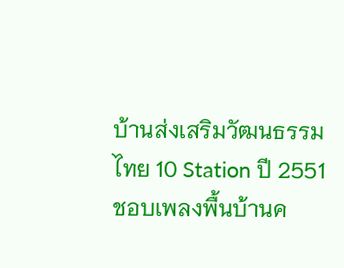บ้านส่งเสริมวัฒนธรรมไทย 10 Station ปี 2551
ชอบเพลงพื้นบ้านค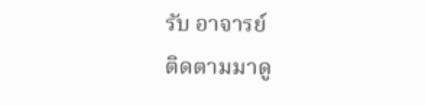รับ อาจารย์
ติดตามมาดู